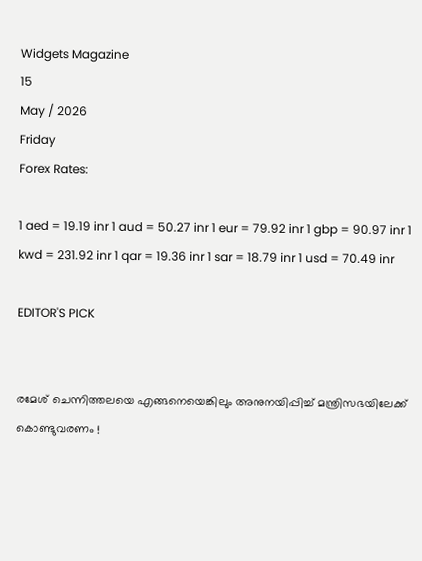Widgets Magazine
15
May / 2026
Friday
Forex Rates:

1 aed = 19.19 inr 1 aud = 50.27 inr 1 eur = 79.92 inr 1 gbp = 90.97 inr 1 kwd = 231.92 inr 1 qar = 19.36 inr 1 sar = 18.79 inr 1 usd = 70.49 inr

EDITOR'S PICK


രമേശ് ചെന്നിത്തലയെ എങ്ങനെയെങ്കിലും അനുനയിപ്പിച്ച് മന്ത്രിസഭയിലേക്ക് കൊണ്ടുവരണം !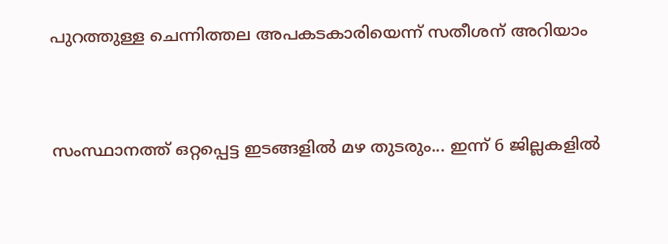പുറത്തുള്ള ചെന്നിത്തല അപകടകാരിയെന്ന് സതീശന് അറിയാം


സംസ്ഥാനത്ത് ഒറ്റപ്പെട്ട ഇടങ്ങളിൽ മഴ തുടരും... ഇന്ന് 6 ജില്ലകളിൽ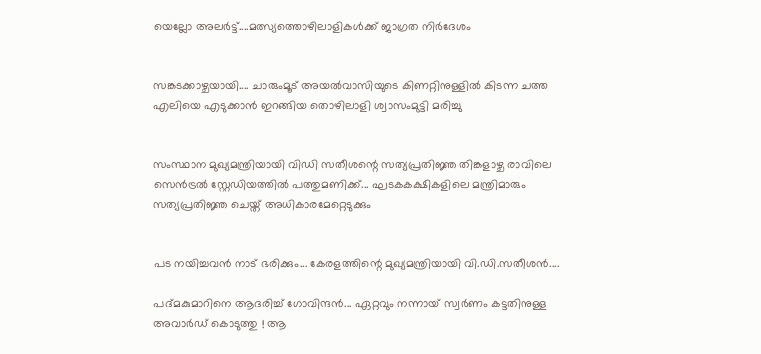യെല്ലോ അലർട്ട്....മത്സ്യത്തൊഴിലാളികൾക്ക് ജാഗ്രത നിർദേശം


സങ്കടക്കാഴ്ചയായി.... ചാരുംമൂട് അയൽവാസിയുടെ കിണറ്റിനുള്ളിൽ കിടന്ന ചത്ത എലിയെ എടുക്കാൻ ഇറങ്ങിയ തൊഴിലാളി ശ്വാസംമുട്ടി മരിച്ചു


സംസ്ഥാന മുഖ്യമന്ത്രിയായി വിഡി സതീശന്റെ സത്യപ്രതിജ്ഞ തിങ്കളാഴ്ച രാവിലെ സെൻട്രൽ സ്റ്റേഡിയത്തിൽ പത്തുമണിക്ക്... ഘടകകക്ഷികളിലെ മന്ത്രിമാരും സത്യപ്രതിജ്ഞ ചെയ്ത് അധികാരമേറ്റെടുക്കും


പട നയിച്ചവൻ നാട് ഭരിക്കും... കേരളത്തിന്റെ മുഖ്യമന്ത്രിയായി വി.ഡി.സതീശൻ....

പദ്മകുമാറിനെ ആദരിച്ച് ഗോവിന്ദന്‍... ഏറ്റവും നന്നായ് സ്വര്‍ണം കട്ടതിനുള്ള അവാര്‍ഡ് കൊടുത്തു ! ആ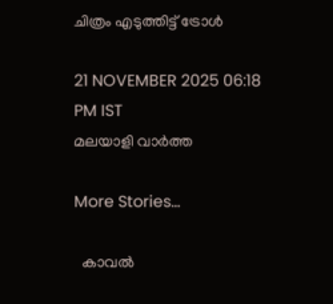ചിത്രം എടുത്തിട്ട് ട്രോള്‍

21 NOVEMBER 2025 06:18 PM IST
മലയാളി വാര്‍ത്ത

More Stories...

  കാവൽ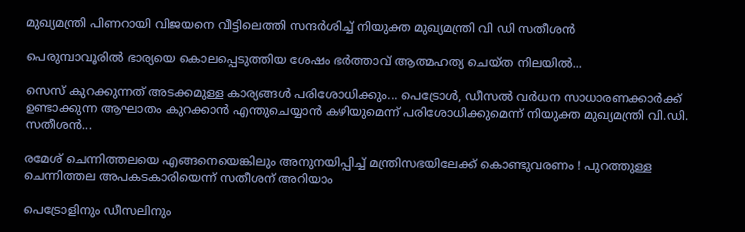മുഖ്യമന്ത്രി പിണറായി വിജയനെ വീട്ടിലെത്തി സന്ദർശിച്ച് നിയുക്ത മുഖ്യമന്ത്രി വി ഡി സതീശൻ

പെരുമ്പാവൂരിൽ ഭാര്യയെ കൊലപ്പെടുത്തിയ ശേഷം ഭർത്താവ് ആത്മഹത്യ ചെയ്ത നിലയിൽ...

സെസ് കുറക്കുന്നത് അടക്കമുള്ള കാര്യങ്ങൾ പരിശോധിക്കും... പെട്രോൾ, ഡീസൽ വർധന സാധാരണക്കാർക്ക് ഉണ്ടാക്കുന്ന ആഘാതം കുറക്കാൻ എന്തുചെയ്യാൻ കഴിയുമെന്ന് പരിശോധിക്കുമെന്ന് നിയുക്ത മുഖ്യമന്ത്രി വി.ഡി. സതീശൻ...

രമേശ് ചെന്നിത്തലയെ എങ്ങനെയെങ്കിലും അനുനയിപ്പിച്ച് മന്ത്രിസഭയിലേക്ക് കൊണ്ടുവരണം ! പുറത്തുള്ള ചെന്നിത്തല അപകടകാരിയെന്ന് സതീശന് അറിയാം

പെട്രോളിനും ഡീസലിനും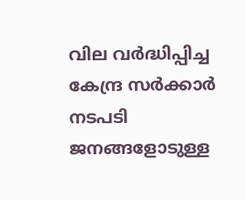വില വർദ്ധിപ്പിച്ച കേന്ദ്ര സർക്കാർ നടപടി ജനങ്ങളോടുള്ള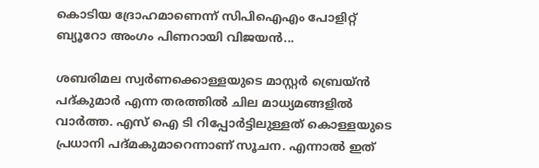കൊടിയ ദ്രോഹമാണെന്ന് സിപിഐഎം പോളിറ്റ് ബ്യൂറോ അംഗം പിണറായി വിജയൻ...

ശബരിമല സ്വര്‍ണക്കൊള്ളയുടെ മാസ്റ്റര്‍ ബ്രെയ്ന്‍ പദ്കുമാര്‍ എന്ന തരത്തില്‍ ചില മാധ്യമങ്ങളില്‍ വാര്‍ത്ത. എസ് ഐ ടി റിപ്പോര്‍ട്ടിലുള്ളത് കൊള്ളയുടെ പ്രധാനി പദ്മകുമാറെന്നാണ് സൂചന. എന്നാല്‍ ഇത്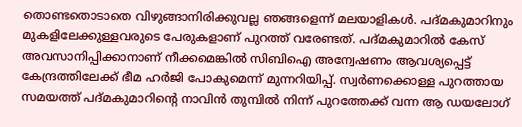തൊണ്ടതൊടാതെ വിഴുങ്ങാനിരിക്കുവല്ല ഞങ്ങളെന്ന് മലയാളികള്‍. പദ്മകുമാറിനും മുകളിലേക്കുള്ളവരുടെ പേരുകളാണ് പുറത്ത് വരേണ്ടത്. പദ്മകുമാറില്‍ കേസ് അവസാനിപ്പിക്കാനാണ് നീക്കമെങ്കില്‍ സിബിഐ അന്വേഷണം ആവശ്യപ്പെട്ട് കേന്ദ്രത്തിലേക്ക് ഭീമ ഹര്‍ജി പോകുമെന്ന് മുന്നറിയിപ്പ്. സ്വര്‍ണക്കൊള്ള പുറത്തായ സമയത്ത് പദ്മകുമാറിന്റെ നാവിന്‍ തുമ്പില്‍ നിന്ന് പുറത്തേക്ക് വന്ന ആ ഡയലോഗ്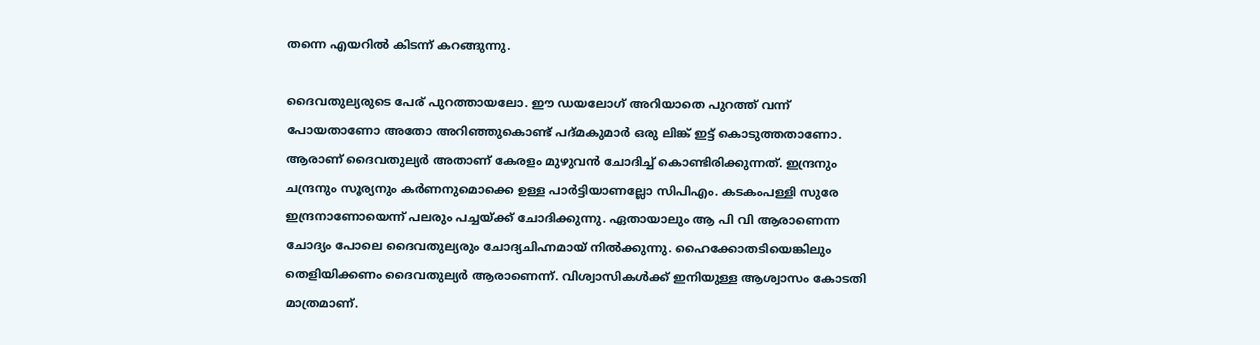തന്നെ എയറില്‍ കിടന്ന് കറങ്ങുന്നു.

ദൈവതുല്യരുടെ പേര് പുറത്തായലോ. ഈ ഡയലോഗ് അറിയാതെ പുറത്ത് വന്ന് പോയതാണോ അതോ അറിഞ്ഞുകൊണ്ട് പദ്മകുമാര്‍ ഒരു ലിങ്ക് ഇട്ട് കൊടുത്തതാണോ. ആരാണ് ദൈവതുല്യര്‍ അതാണ് കേരളം മുഴുവന്‍ ചോദിച്ച് കൊണ്ടിരിക്കുന്നത്. ഇന്ദ്രനും ചന്ദ്രനും സൂര്യനും കര്‍ണനുമൊക്കെ ഉള്ള പാര്‍ട്ടിയാണല്ലോ സിപിഎം. കടകംപള്ളി സുരേ ഇന്ദ്രനാണോയെന്ന് പലരും പച്ചയ്ക്ക് ചോദിക്കുന്നു. ഏതായാലും ആ പി വി ആരാണെന്ന ചോദ്യം പോലെ ദൈവതുല്യരും ചോദ്യചിഹ്നമായ് നില്‍ക്കുന്നു. ഹൈക്കോതടിയെങ്കിലും തെളിയിക്കണം ദൈവതുല്യര്‍ ആരാണെന്ന്. വിശ്വാസികള്‍ക്ക് ഇനിയുള്ള ആശ്വാസം കോടതി മാത്രമാണ്.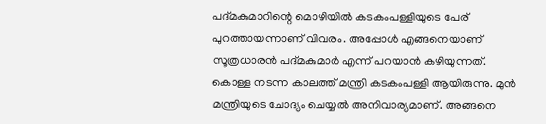പദ്മകുമാറിന്റെ മൊഴിയില്‍ കടകംപള്ളിയുടെ പേര് പുറത്തായന്നാണ് വിവരം. അപ്പോള്‍ എങ്ങനെയാണ് സൂത്രധാരന്‍ പദ്മകുമാര്‍ എന്ന് പറയാന്‍ കഴിയുന്നത്. കൊള്ള നടന്ന കാലത്ത് മന്ത്രി കടകംപള്ളി ആയിരുന്നു. മുന്‍ മന്ത്രിയുടെ ചോദ്യം ചെയ്യല്‍ അനിവാര്യമാണ്. അങ്ങനെ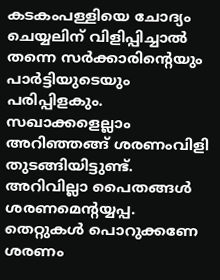കടകംപള്ളിയെ ചോദ്യം ചെയ്യലിന് വിളിപ്പിച്ചാല്‍ തന്നെ സര്‍ക്കാരിന്റെയും പാര്‍ട്ടിയുടെയും പരിപ്പിളകും. സഖാക്കളെല്ലാം അറിഞ്ഞങ്ങ് ശരണംവിളി തുടങ്ങിയിട്ടുണ്ട്. അറിവില്ലാ പൈതങ്ങള്‍ ശരണമെന്റയ്യപ്പ. തെറ്റുകള്‍ പൊറുക്കണേ ശരണം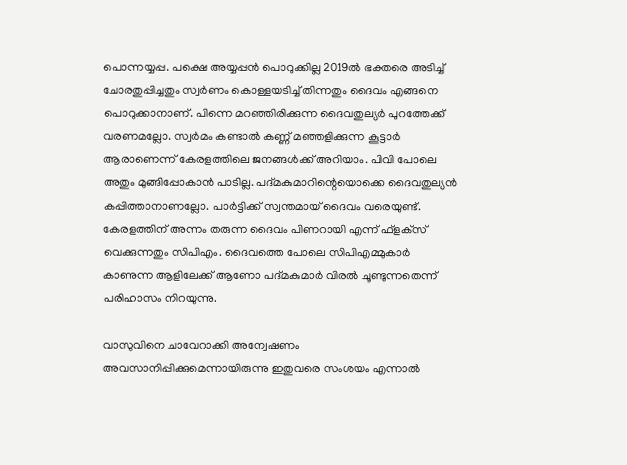പൊന്നയ്യപ്പ. പക്ഷെ അയ്യപ്പന്‍ പൊറുക്കില്ല 2019ല്‍ ഭക്തരെ അടിച്ച് ചോരതുപ്പിച്ചതും സ്വര്‍ണം കൊള്ളയടിച്ച് തിന്നതും ദൈവം എങ്ങനെ പൊറുക്കാനാണ്. പിന്നെ മറഞ്ഞിരിക്കുന്ന ദൈവതുല്യര്‍ പുറത്തേക്ക് വരണമല്ലോ. സ്വര്‍മം കണ്ടാല്‍ കണ്ണ് മഞ്ഞളിക്കുന്ന കൂട്ടാര്‍ ആരാണെന്ന് കേരളത്തിലെ ജനങ്ങള്‍ക്ക് അറിയാം. പിവി പോലെ അതും മുങ്ങിപ്പോകാന്‍ പാടില്ല. പദ്മകുമാറിന്റെയൊക്കെ ദൈവതുല്യന്‍ കപ്പിത്താനാണല്ലോ. പാര്‍ട്ടിക്ക് സ്വന്തമായ് ദൈവം വരെയുണ്ട്. കേരളത്തിന് അന്നം തരുന്ന ദൈവം പിണറായി എന്ന് ഫ്‌ളക്‌സ് വെക്കുന്നതും സിപിഎം. ദൈവത്തെ പോലെ സിപിഎമ്മുകാര്‍ കാണുന്ന ആളിലേക്ക് ആണോ പദ്മകുമാര്‍ വിരല്‍ ചൂണ്ടുന്നതെന്ന് പരിഹാസം നിറയുന്നു.

വാസുവിനെ ചാവേറാക്കി അന്വേഷണം അവസാനിപ്പിക്കുമെന്നായിരുന്നു ഇതുവരെ സംശയം എന്നാല്‍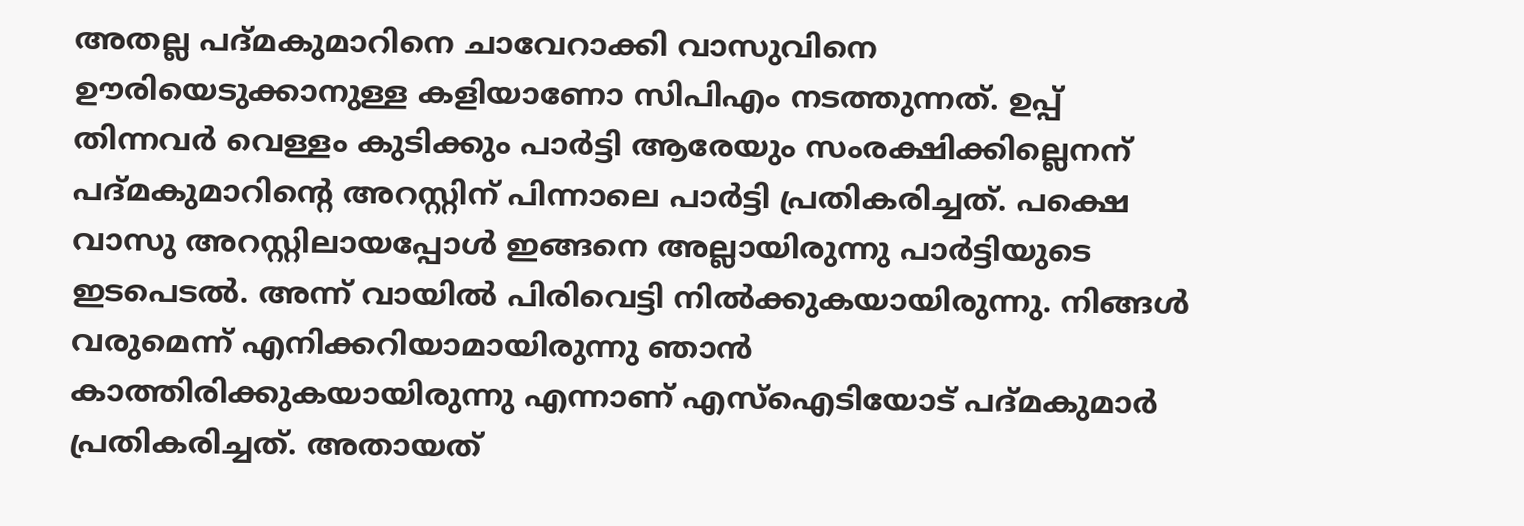അതല്ല പദ്മകുമാറിനെ ചാവേറാക്കി വാസുവിനെ ഊരിയെടുക്കാനുള്ള കളിയാണോ സിപിഎം നടത്തുന്നത്. ഉപ്പ് തിന്നവര്‍ വെള്ളം കുടിക്കും പാര്‍ട്ടി ആരേയും സംരക്ഷിക്കില്ലെനന് പദ്മകുമാറിന്റെ അറസ്റ്റിന് പിന്നാലെ പാര്‍ട്ടി പ്രതികരിച്ചത്. പക്ഷെ വാസു അറസ്റ്റിലായപ്പോള്‍ ഇങ്ങനെ അല്ലായിരുന്നു പാര്‍ട്ടിയുടെ ഇടപെടല്‍. അന്ന് വായില്‍ പിരിവെട്ടി നില്‍ക്കുകയായിരുന്നു. നിങ്ങള്‍ വരുമെന്ന് എനിക്കറിയാമായിരുന്നു ഞാന്‍ കാത്തിരിക്കുകയായിരുന്നു എന്നാണ് എസ്‌ഐടിയോട് പദ്മകുമാര്‍ പ്രതികരിച്ചത്. അതായത്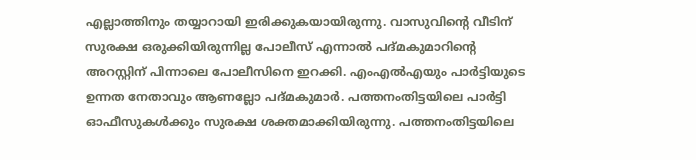എല്ലാത്തിനും തയ്യാറായി ഇരിക്കുകയായിരുന്നു. വാസുവിന്റെ വീടിന് സുരക്ഷ ഒരുക്കിയിരുന്നില്ല പോലീസ് എന്നാല്‍ പദ്മകുമാറിന്റെ അറസ്റ്റിന് പിന്നാലെ പോലീസിനെ ഇറക്കി. എംഎല്‍എയും പാര്‍ട്ടിയുടെ ഉന്നത നേതാവും ആണല്ലോ പദ്മകുമാര്‍. പത്തനംതിട്ടയിലെ പാര്‍ട്ടി ഓഫീസുകള്‍ക്കും സുരക്ഷ ശക്തമാക്കിയിരുന്നു. പത്തനംതിട്ടയിലെ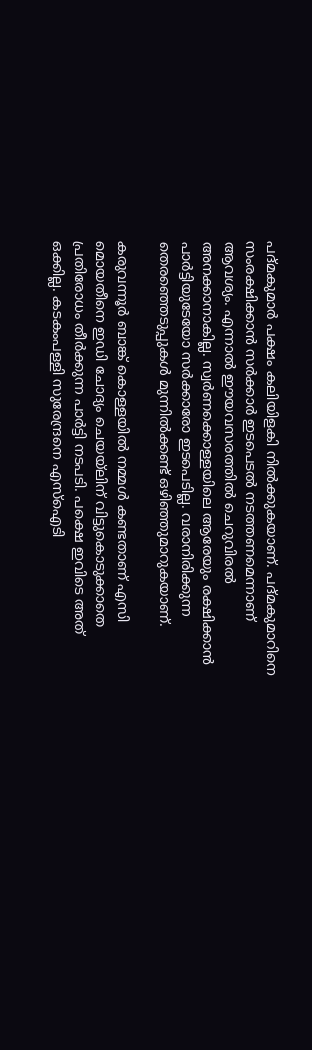പദ്മകുമാര്‍ പക്ഷം കലിയിളകി നില്‍ക്കുകയാണ്. പദ്മകുമാറിനെ സംരക്ഷിക്കാന്‍ സര്‍ക്കാര്‍ ഇടപെടല്‍ നടത്തണമെന്നാണ് ആവശ്യം. എന്നാല്‍ ഈയവസരത്തില്‍ ചെറുവിരല്‍ അനക്കാനാകില്ല. സ്വര്‍ണക്കൊള്ളയിലെ ആരേയും രക്ഷിക്കാന്‍ പാര്‍ട്ടിയുടേയോ സര്‍ക്കാരോ ഇടപെടില്ല. വരാനിരിക്കുന്ന തെരഞ്ഞെടുപ്പുകള്‍ മുന്നില്‍ക്കണ്ട് ഒഴിഞ്ഞുമാറുകയാണ്.

കരുവന്നൂര്‍ ബാങ്ക് കൊള്ളയില്‍ നമ്മള്‍ കണ്ടതാണ് എസി മൊയതീനെ ഇഡി ചോദ്യം ചെയയ്‌ലിന് വിട്ടുകൊടുക്കാതെ പ്രതിരോധം തീര്‍ക്കുന്ന പാര്‍ട്ടി നടപടി. പക്ഷെ ഇവിടെ അത് ഒക്കില്ല. കടകംപള്ളി സുരേന്ദ്രനെ എസ്‌ഐടി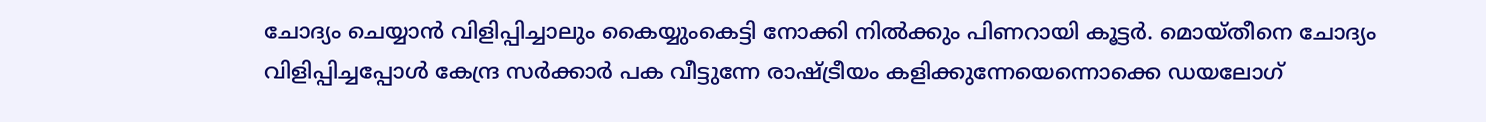ചോദ്യം ചെയ്യാന്‍ വിളിപ്പിച്ചാലും കൈയ്യുംകെട്ടി നോക്കി നില്‍ക്കും പിണറായി കൂട്ടര്‍. മൊയ്തീനെ ചോദ്യം വിളിപ്പിച്ചപ്പോള്‍ കേന്ദ്ര സര്‍ക്കാര്‍ പക വീട്ടുന്നേ രാഷ്ട്രീയം കളിക്കുന്നേയെന്നൊക്കെ ഡയലോഗ്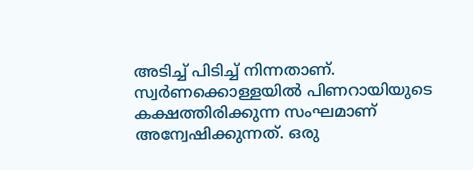അടിച്ച് പിടിച്ച് നിന്നതാണ്. സ്വര്‍ണക്കൊള്ളയില്‍ പിണറായിയുടെ കക്ഷത്തിരിക്കുന്ന സംഘമാണ് അന്വേഷിക്കുന്നത്. ഒരു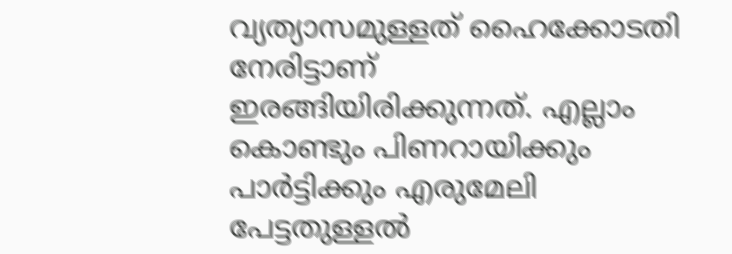വ്യത്യാസമുള്ളത് ഹൈക്കോടതി നേരിട്ടാണ് ഇരങ്ങിയിരിക്കുന്നത്. എല്ലാം കൊണ്ടും പിണറായിക്കും പാര്‍ട്ടിക്കും എരുമേലി പേട്ടതുള്ളല്‍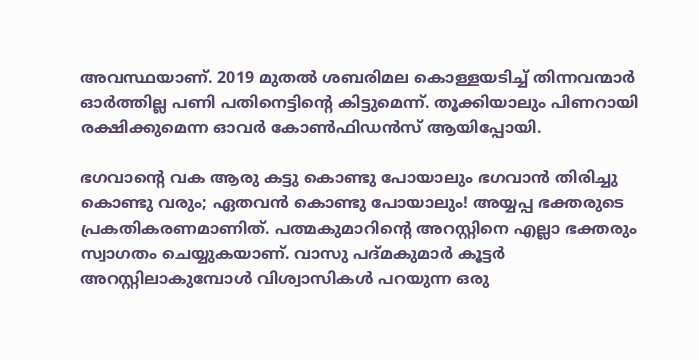അവസ്ഥയാണ്. 2019 മുതല്‍ ശബരിമല കൊള്ളയടിച്ച് തിന്നവന്മാര്‍ ഓര്‍ത്തില്ല പണി പതിനെട്ടിന്റെ കിട്ടുമെന്ന്. തൂക്കിയാലും പിണറായി രക്ഷിക്കുമെന്ന ഓവര്‍ കോണ്‍ഫിഡന്‍സ് ആയിപ്പോയി.

ഭഗവാന്റെ വക ആരു കട്ടു കൊണ്ടു പോയാലും ഭഗവാന്‍ തിരിച്ചു കൊണ്ടു വരും; ഏതവന്‍ കൊണ്ടു പോയാലും! അയ്യപ്പ ഭക്തരുടെ പ്രകതികരണമാണിത്. പത്മകുമാറിന്റെ അറസ്റ്റിനെ എല്ലാ ഭക്തരും സ്വാഗതം ചെയ്യുകയാണ്. വാസു പദ്മകുമാര്‍ കൂട്ടര്‍ അറസ്റ്റിലാകുമ്പോള്‍ വിശ്വാസികള്‍ പറയുന്ന ഒരു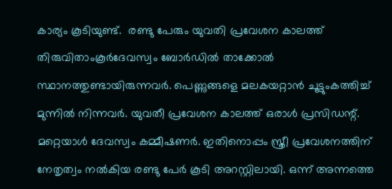കാര്യം കൂടിയുണ്ട്.  രണ്ടു പേരും യുവതി പ്രവേശന കാലത്ത് തിരുവിതാംകൂര്‍ദേവസ്വം ബോര്‍ഡില്‍ താക്കോല്‍ സ്ഥാനത്തുണ്ടായിരുന്നവര്‍. പെണ്ണുങ്ങളെ മലകയറ്റാന്‍ ചൂട്ടുംകത്തിച്ച് മുന്നില്‍ നിന്നവര്‍. യുവതീ പ്രവേശന കാലത്ത് ഒരാള്‍ പ്രസിഡന്റ്. മറ്റെയാള്‍ ദേവസ്വം കമ്മീഷണര്‍. ഇതിനൊപ്പം സ്ത്രീ പ്രവേശനത്തിന് നേതൃത്വം നല്‍കിയ രണ്ടു പേര്‍ കൂടി അറസ്റ്റിലായി. ഒന്ന് അന്നത്തെ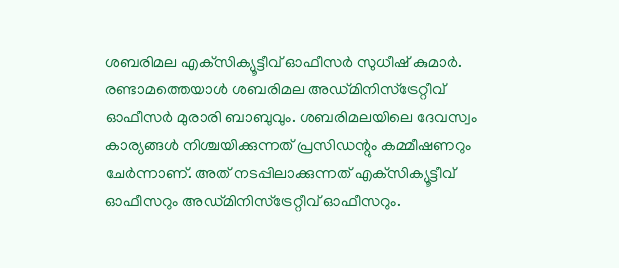ശബരിമല എക്‌സിക്യൂട്ടീവ് ഓഫീസര്‍ സുധീഷ് കുമാര്‍. രണ്ടാമത്തെയാള്‍ ശബരിമല അഡ്മിനിസ്‌ട്രേറ്റീവ് ഓഫീസര്‍ മുരാരി ബാബുവും. ശബരിമലയിലെ ദേവസ്വം കാര്യങ്ങള്‍ നിശ്ചയിക്കുന്നത് പ്രസിഡന്റും കമ്മീഷണറും ചേര്‍ന്നാണ്. അത് നടപ്പിലാക്കുന്നത് എക്‌സിക്യൂട്ടീവ് ഓഫീസറും അഡ്മിനിസ്‌ട്രേറ്റീവ് ഓഫീസറും.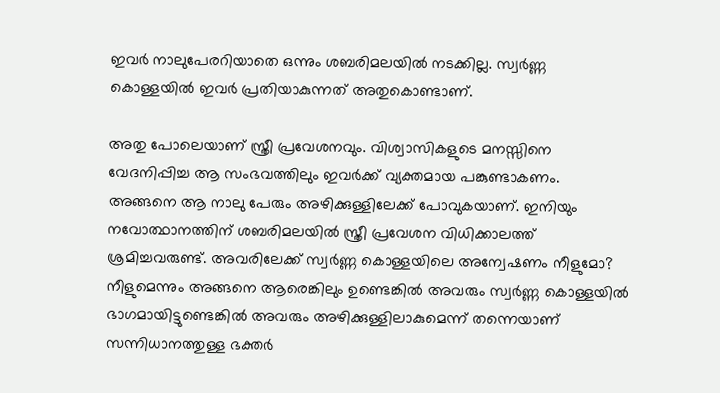ഇവര്‍ നാലുപേരറിയാതെ ഒന്നും ശബരിമലയില്‍ നടക്കില്ല. സ്വര്‍ണ്ണ കൊള്ളയില്‍ ഇവര്‍ പ്രതിയാകുന്നത് അതുകൊണ്ടാണ്.

അതു പോലെയാണ് സ്ത്രീ പ്രവേശനവും. വിശ്വാസികളുടെ മനസ്സിനെ വേദനിപ്പിച്ച ആ സംഭവത്തിലും ഇവര്‍ക്ക് വ്യക്തമായ പങ്കുണ്ടാകണം. അങ്ങനെ ആ നാലു പേരും അഴിക്കുള്ളിലേക്ക് പോവുകയാണ്. ഇനിയും നവോത്ഥാനത്തിന് ശബരിമലയില്‍ സ്ത്രീ പ്രവേശന വിധിക്കാലത്ത് ശ്രമിച്ചവരുണ്ട്. അവരിലേക്ക് സ്വര്‍ണ്ണ കൊള്ളയിലെ അന്വേഷണം നീളുമോ? നീളുമെന്നും അങ്ങനെ ആരെങ്കിലും ഉണ്ടെങ്കില്‍ അവരും സ്വര്‍ണ്ണ കൊള്ളയില്‍ ഭാഗമായിട്ടുണ്ടെങ്കില്‍ അവരും അഴിക്കുള്ളിലാകുമെന്ന് തന്നെയാണ് സന്നിധാനത്തുള്ള ഭക്തര്‍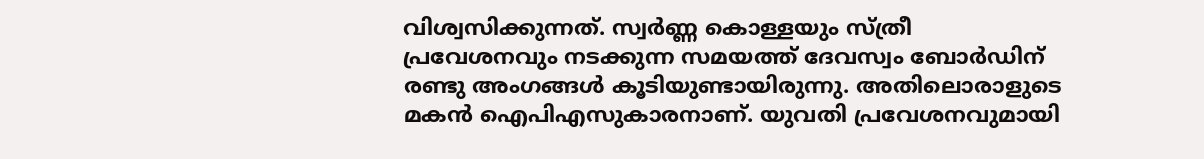വിശ്വസിക്കുന്നത്. സ്വര്‍ണ്ണ കൊള്ളയും സ്ത്രീ പ്രവേശനവും നടക്കുന്ന സമയത്ത് ദേവസ്വം ബോര്‍ഡിന് രണ്ടു അംഗങ്ങള്‍ കൂടിയുണ്ടായിരുന്നു. അതിലൊരാളുടെ മകന്‍ ഐപിഎസുകാരനാണ്. യുവതി പ്രവേശനവുമായി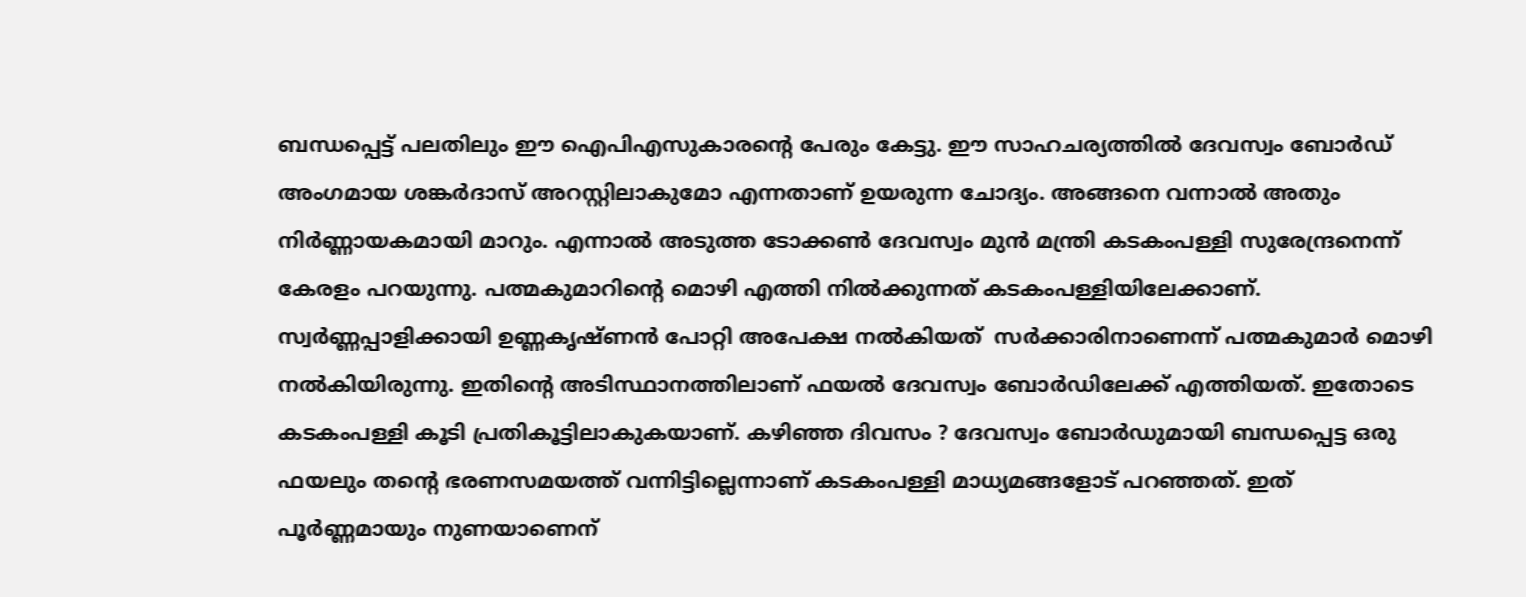ബന്ധപ്പെട്ട് പലതിലും ഈ ഐപിഎസുകാരന്റെ പേരും കേട്ടു. ഈ സാഹചര്യത്തില്‍ ദേവസ്വം ബോര്‍ഡ് അംഗമായ ശങ്കര്‍ദാസ് അറസ്റ്റിലാകുമോ എന്നതാണ് ഉയരുന്ന ചോദ്യം. അങ്ങനെ വന്നാല്‍ അതും നിര്‍ണ്ണായകമായി മാറും. എന്നാല്‍ അടുത്ത ടോക്കണ്‍ ദേവസ്വം മുന്‍ മന്ത്രി കടകംപള്ളി സുരേന്ദ്രനെന്ന് കേരളം പറയുന്നു. പത്മകുമാറിന്റെ മൊഴി എത്തി നില്‍ക്കുന്നത് കടകംപള്ളിയിലേക്കാണ്. സ്വര്‍ണ്ണപ്പാളിക്കായി ഉണ്ണകൃഷ്ണന്‍ പോറ്റി അപേക്ഷ നല്‍കിയത്  സര്‍ക്കാരിനാണെന്ന് പത്മകുമാര്‍ മൊഴി നല്‍കിയിരുന്നു. ഇതിന്റെ അടിസ്ഥാനത്തിലാണ് ഫയല്‍ ദേവസ്വം ബോര്‍ഡിലേക്ക് എത്തിയത്. ഇതോടെ കടകംപള്ളി കൂടി പ്രതികൂട്ടിലാകുകയാണ്. കഴിഞ്ഞ ദിവസം ? ദേവസ്വം ബോര്‍ഡുമായി ബന്ധപ്പെട്ട ഒരു ഫയലും തന്റെ ഭരണസമയത്ത് വന്നിട്ടില്ലെന്നാണ് കടകംപള്ളി മാധ്യമങ്ങളോട് പറഞ്ഞത്. ഇത് പൂര്‍ണ്ണമായും നുണയാണെന്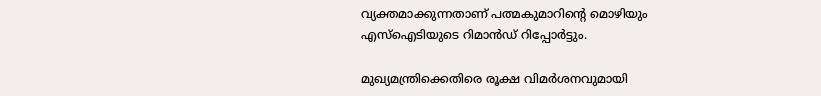വ്യക്തമാക്കുന്നതാണ് പത്മകുമാറിന്റെ മൊഴിയും എസ്‌ഐടിയുടെ റിമാന്‍ഡ് റിപ്പോര്‍ട്ടും.

മുഖ്യമന്ത്രിക്കെതിരെ രൂക്ഷ വിമര്‍ശനവുമായി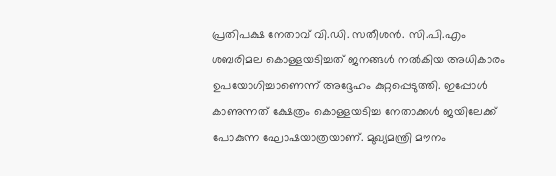പ്രതിപക്ഷ നേതാവ് വി.ഡി. സതീശന്‍. സി.പി.എം ശബരിമല കൊള്ളയടിച്ചത് ജനങ്ങള്‍ നല്‍കിയ അധികാരം ഉപയോഗിച്ചാണെന്ന് അദ്ദേഹം കുറ്റപ്പെടുത്തി. ഇപ്പോള്‍ കാണുന്നത് ക്ഷേത്രം കൊള്ളയടിച്ച നേതാക്കള്‍ ജയിലേക്ക് പോകുന്ന ഘോഷയാത്രയാണ്. മുഖ്യമന്ത്രി മൗനം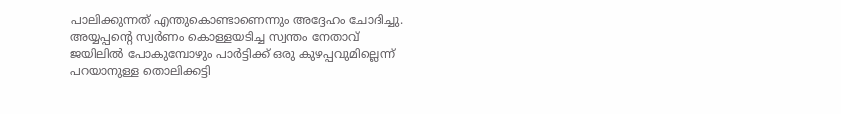പാലിക്കുന്നത് എന്തുകൊണ്ടാണെന്നും അദ്ദേഹം ചോദിച്ചു. അയ്യപ്പന്റെ സ്വര്‍ണം കൊള്ളയടിച്ച സ്വന്തം നേതാവ് ജയിലില്‍ പോകുമ്പോഴും പാര്‍ട്ടിക്ക് ഒരു കുഴപ്പവുമില്ലെന്ന് പറയാനുള്ള തൊലിക്കട്ടി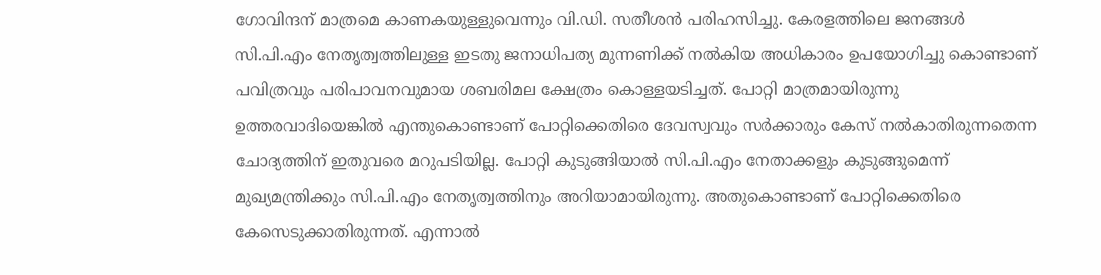ഗോവിന്ദന് മാത്രമെ കാണകയുള്ളുവെന്നും വി.ഡി. സതീശന്‍ പരിഹസിച്ചു. കേരളത്തിലെ ജനങ്ങള്‍ സി.പി.എം നേതൃത്വത്തിലുള്ള ഇടതു ജനാധിപത്യ മുന്നണിക്ക് നല്‍കിയ അധികാരം ഉപയോഗിച്ചു കൊണ്ടാണ് പവിത്രവും പരിപാവനവുമായ ശബരിമല ക്ഷേത്രം കൊള്ളയടിച്ചത്. പോറ്റി മാത്രമായിരുന്നു ഉത്തരവാദിയെങ്കില്‍ എന്തുകൊണ്ടാണ് പോറ്റിക്കെതിരെ ദേവസ്വവും സര്‍ക്കാരും കേസ് നല്‍കാതിരുന്നതെന്ന ചോദ്യത്തിന് ഇതുവരെ മറുപടിയില്ല. പോറ്റി കുടുങ്ങിയാല്‍ സി.പി.എം നേതാക്കളും കുടുങ്ങുമെന്ന് മുഖ്യമന്ത്രിക്കും സി.പി.എം നേതൃത്വത്തിനും അറിയാമായിരുന്നു. അതുകൊണ്ടാണ് പോറ്റിക്കെതിരെ കേസെടുക്കാതിരുന്നത്. എന്നാല്‍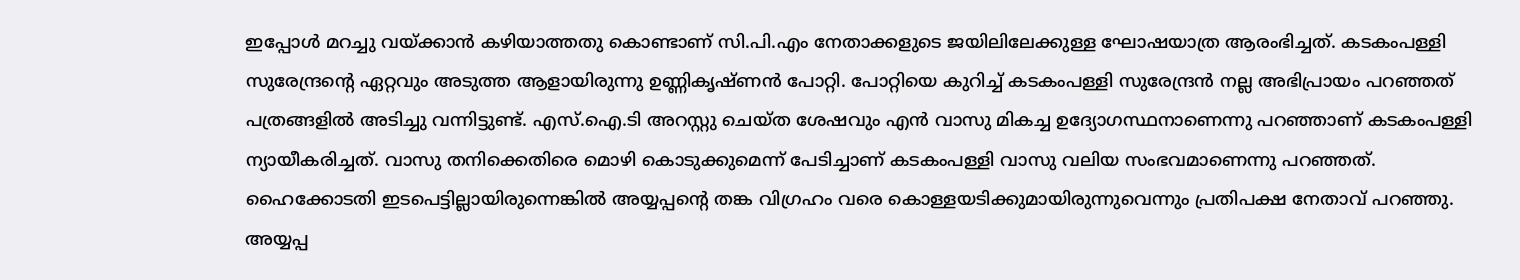ഇപ്പോള്‍ മറച്ചു വയ്ക്കാന്‍ കഴിയാത്തതു കൊണ്ടാണ് സി.പി.എം നേതാക്കളുടെ ജയിലിലേക്കുള്ള ഘോഷയാത്ര ആരംഭിച്ചത്. കടകംപള്ളി സുരേന്ദ്രന്റെ ഏറ്റവും അടുത്ത ആളായിരുന്നു ഉണ്ണികൃഷ്ണന്‍ പോറ്റി. പോറ്റിയെ കുറിച്ച് കടകംപള്ളി സുരേന്ദ്രന്‍ നല്ല അഭിപ്രായം പറഞ്ഞത് പത്രങ്ങളില്‍ അടിച്ചു വന്നിട്ടുണ്ട്. എസ്.ഐ.ടി അറസ്റ്റു ചെയ്ത ശേഷവും എന്‍ വാസു മികച്ച ഉദ്യോഗസ്ഥനാണെന്നു പറഞ്ഞാണ് കടകംപള്ളി ന്യായീകരിച്ചത്. വാസു തനിക്കെതിരെ മൊഴി കൊടുക്കുമെന്ന് പേടിച്ചാണ് കടകംപള്ളി വാസു വലിയ സംഭവമാണെന്നു പറഞ്ഞത്. ഹൈക്കോടതി ഇടപെട്ടില്ലായിരുന്നെങ്കില്‍ അയ്യപ്പന്റെ തങ്ക വിഗ്രഹം വരെ കൊള്ളയടിക്കുമായിരുന്നുവെന്നും പ്രതിപക്ഷ നേതാവ് പറഞ്ഞു. അയ്യപ്പ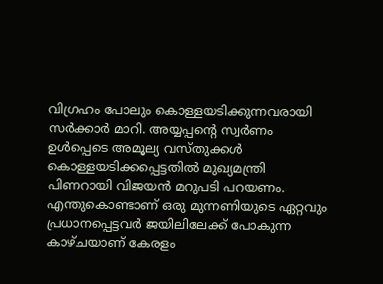വിഗ്രഹം പോലും കൊള്ളയടിക്കുന്നവരായി സര്‍ക്കാര്‍ മാറി. അയ്യപ്പന്റെ സ്വര്‍ണം ഉള്‍പ്പെടെ അമൂല്യ വസ്തുക്കള്‍ കൊള്ളയടിക്കപ്പെട്ടതില്‍ മുഖ്യമന്ത്രി പിണറായി വിജയന്‍ മറുപടി പറയണം. എന്തുകൊണ്ടാണ് ഒരു മുന്നണിയുടെ ഏറ്റവും പ്രധാനപ്പെട്ടവര്‍ ജയിലിലേക്ക് പോകുന്ന കാഴ്ചയാണ് കേരളം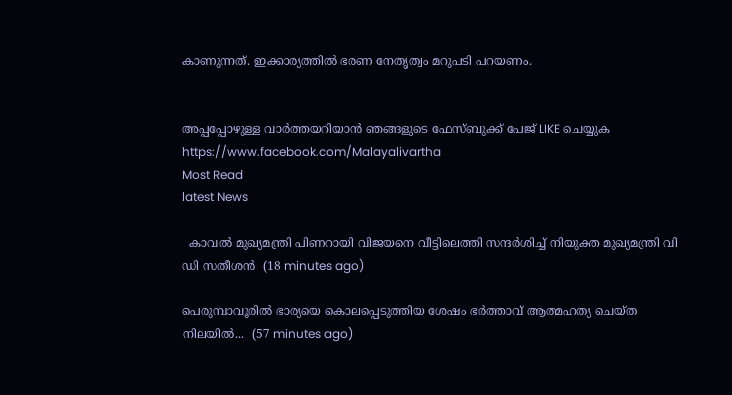കാണുന്നത്. ഇക്കാര്യത്തില്‍ ഭരണ നേതൃത്വം മറുപടി പറയണം.


അപ്പപ്പോഴുള്ള വാര്‍ത്തയറിയാന്‍ ഞങ്ങളുടെ ഫേസ്‌ബുക്ക്‌ പേജ് LIKE ചെയ്യുക
https://www.facebook.com/Malayalivartha
Most Read
latest News

  കാവൽ മുഖ്യമന്ത്രി പിണറായി വിജയനെ വീട്ടിലെത്തി സന്ദർശിച്ച് നിയുക്ത മുഖ്യമന്ത്രി വി ഡി സതീശൻ  (18 minutes ago)

പെരുമ്പാവൂരിൽ ഭാര്യയെ കൊലപ്പെടുത്തിയ ശേഷം ഭർത്താവ് ആത്മഹത്യ ചെയ്ത നിലയിൽ...  (57 minutes ago)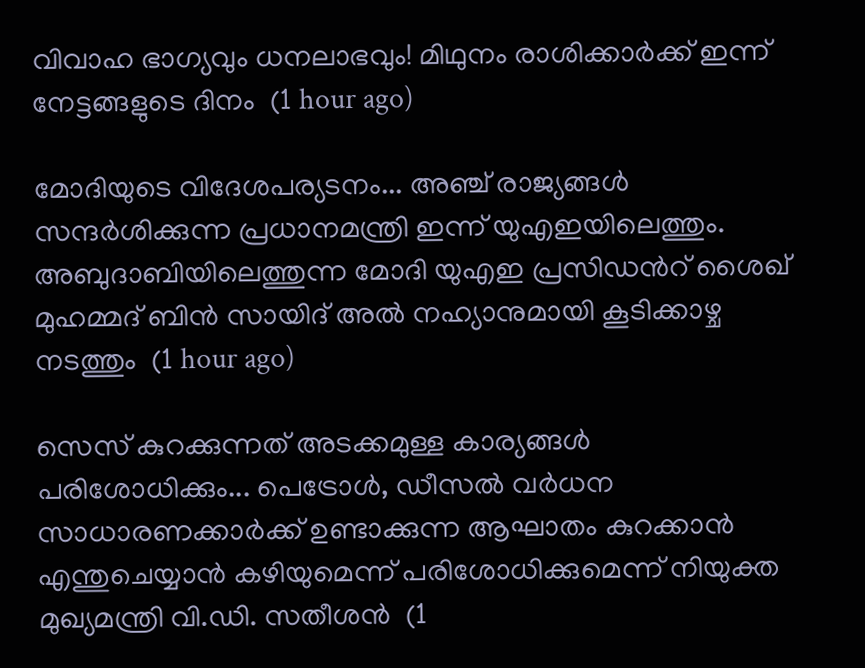വിവാഹ ഭാഗ്യവും ധനലാഭവും! മിഥുനം രാശിക്കാർക്ക് ഇന്ന് നേട്ടങ്ങളുടെ ദിനം  (1 hour ago)

മോദിയുടെ വിദേശപര്യടനം... അഞ്ച് രാജ്യങ്ങൾ സന്ദർശിക്കുന്ന പ്രധാനമന്ത്രി ഇന്ന് യുഎഇയിലെത്തും. അബുദാബിയിലെത്തുന്ന മോദി യുഎഇ പ്രസിഡൻറ് ശൈഖ് മുഹമ്മദ് ബിൻ സായിദ് അൽ നഹ്യാനുമായി കൂടിക്കാഴ്ച നടത്തും  (1 hour ago)

സെസ് കുറക്കുന്നത് അടക്കമുള്ള കാര്യങ്ങൾ പരിശോധിക്കും... പെട്രോൾ, ഡീസൽ വർധന സാധാരണക്കാർക്ക് ഉണ്ടാക്കുന്ന ആഘാതം കുറക്കാൻ എന്തുചെയ്യാൻ കഴിയുമെന്ന് പരിശോധിക്കുമെന്ന് നിയുക്ത മുഖ്യമന്ത്രി വി.ഡി. സതീശൻ  (1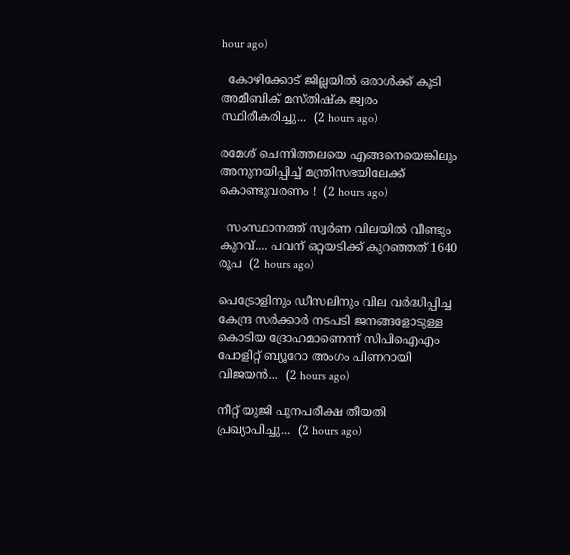hour ago)

  കോഴിക്കോട് ജില്ലയിൽ ഒരാൾക്ക് കൂടി അമീബിക് മസ്തിഷ്‌ക ജ്വരം സ്ഥിരീകരിച്ചു...  (2 hours ago)

രമേശ് ചെന്നിത്തലയെ എങ്ങനെയെങ്കിലും അനുനയിപ്പിച്ച് മന്ത്രിസഭയിലേക്ക് കൊണ്ടുവരണം !  (2 hours ago)

  സംസ്ഥാനത്ത് സ്വർണ വിലയിൽ വീണ്ടും കുറവ്.... പവന് ഒറ്റയടിക്ക് കുറഞ്ഞത് 1640 രൂപ  (2 hours ago)

പെട്രോളിനും ഡീസലിനും വില വർദ്ധിപ്പിച്ച കേന്ദ്ര സർക്കാർ നടപടി ജനങ്ങളോടുള്ള കൊടിയ ദ്രോഹമാണെന്ന് സിപിഐഎം പോളിറ്റ് ബ്യൂറോ അംഗം പിണറായി വിജയൻ...  (2 hours ago)

നീറ്റ് യുജി പുനപരീക്ഷ തീയതി പ്രഖ്യാപിച്ചു...  (2 hours ago)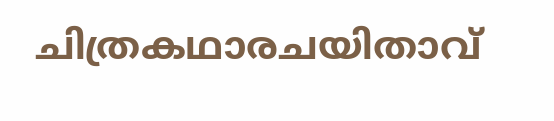ചിത്രകഥാരചയിതാവ്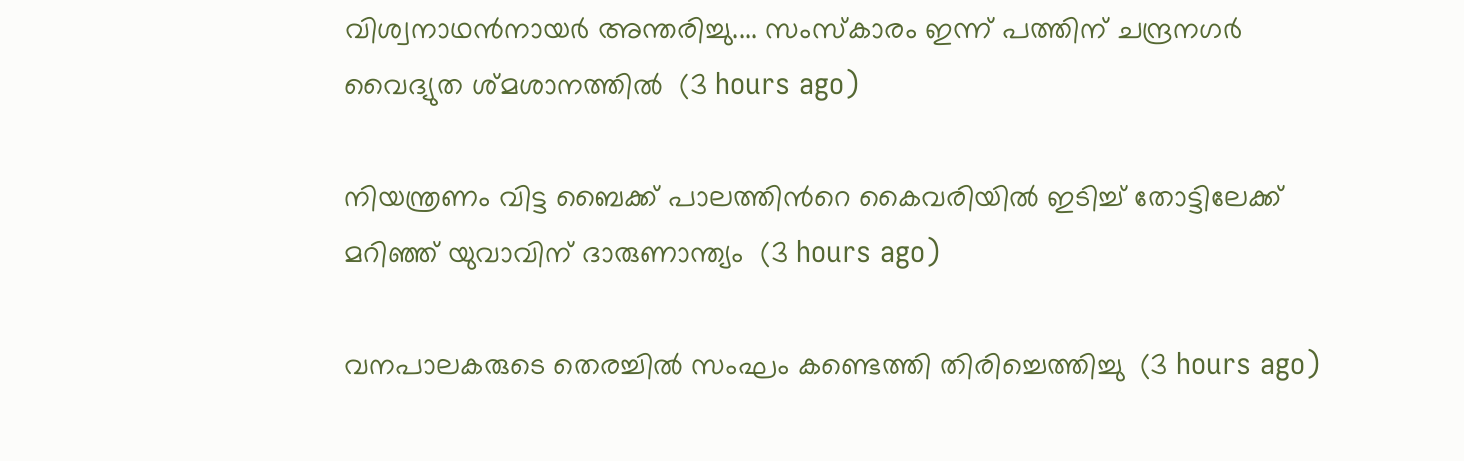വിശ്വനാഥൻനായർ അന്തരിച്ചു.... സംസ്‌കാരം ഇന്ന് പത്തിന് ചന്ദ്രനഗർ വൈദ്യുത ശ്മശാനത്തിൽ  (3 hours ago)

നിയന്ത്രണം വിട്ട ബൈക്ക് പാലത്തിൻറെ കൈവരിയിൽ ഇടിച്ച് തോട്ടിലേക്ക് മറിഞ്ഞ് യുവാവിന് ദാരുണാന്ത്യം  (3 hours ago)

വനപാലകരുടെ തെരച്ചിൽ സംഘം കണ്ടെത്തി തിരിച്ചെത്തിച്ചു  (3 hours ago)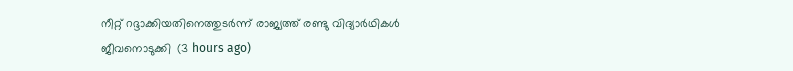നീറ്റ് റദ്ദാക്കിയതിനെത്തുടർന്ന് രാജ്യത്ത് രണ്ടു വിദ്യാർഥികൾ ജീവനൊടുക്കി  (3 hours ago)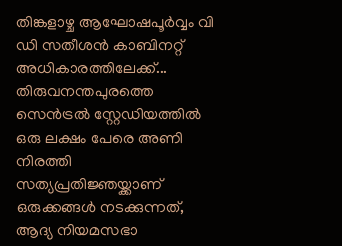തിങ്കളാഴ്ച ആഘോഷപൂർവ്വം വി ഡി സതീശൻ കാബിനറ്റ് അധികാരത്തിലേക്ക്... തിരുവനന്തപുരത്തെ സെൻട്രൽ സ്റ്റേഡിയത്തിൽ ഒരു ലക്ഷം പേരെ അണി നിരത്തി സത്യപ്രതിജ്ഞയ്ക്കാണ് ഒരുക്കങ്ങൾ നടക്കുന്നത്, ആദ്യ നിയമസഭാ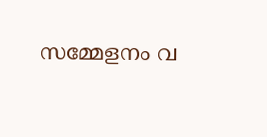സമ്മേളനം വ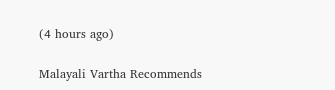(4 hours ago)

Malayali Vartha Recommends